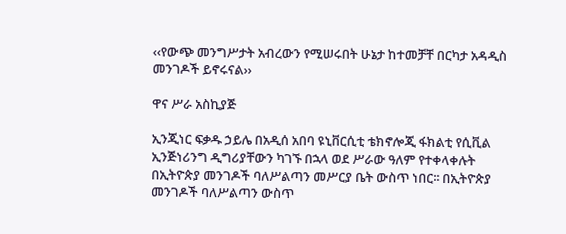‹‹የውጭ መንግሥታት አብረውን የሚሠሩበት ሁኔታ ከተመቻቸ በርካታ አዳዲስ መንገዶች ይኖሩናል››

ዋና ሥራ አስኪያጅ

ኢንጂነር ፍቃዱ ኃይሌ በአዲሰ አበባ ዩኒቨርሲቲ ቴክኖሎጂ ፋክልቲ የሲቪል ኢንጅነሪንግ ዲግሪያቸውን ካገኙ በኋላ ወደ ሥራው ዓለም የተቀላቀሉት በኢትዮጵያ መንገዶች ባለሥልጣን መሥርያ ቤት ውስጥ ነበር፡፡ በኢትዮጵያ መንገዶች ባለሥልጣን ውስጥ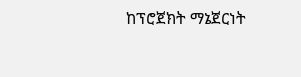ከፕሮጀክት ማኔጀርነት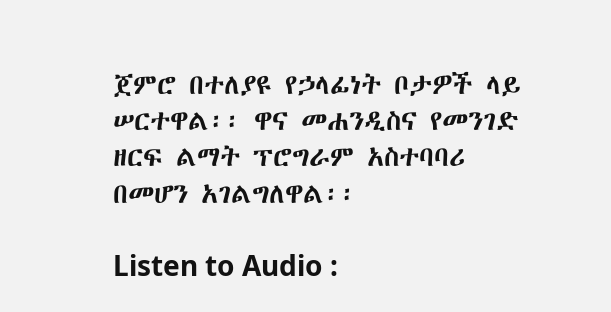ጀምሮ በተለያዩ የኃላፊነት ቦታዎች ላይ ሠርተዋል፡፡ ዋና መሐንዲስና የመንገድ ዘርፍ ልማት ፕሮግራም አስተባባሪ በመሆን አገልግለዋል፡፡

Listen to Audio :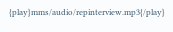{play}mms/audio/repinterview.mp3{/play}